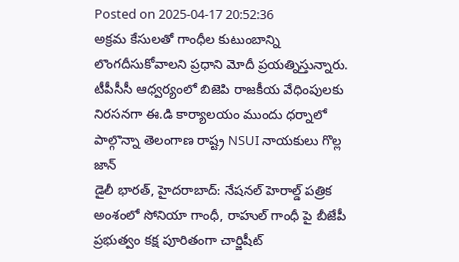Posted on 2025-04-17 20:52:36
అక్రమ కేసులతో గాంధీల కుటుంబాన్ని లొంగదీసుకోవాలని ప్రధాని మోదీ ప్రయత్నిస్తున్నారు.
టీపీసీసీ ఆధ్వర్యంలో బిజెపి రాజకీయ వేధింపులకు నిరసనగా ఈ.డి కార్యాలయం ముందు ధర్నాలో పాల్గొన్నా తెలంగాణ రాష్ట్ర NSUI నాయకులు గొల్ల జాన్
డైలీ భారత్, హైదరాబాద్: నేషనల్ హెరాల్డ్ పత్రిక అంశంలో సోనియా గాంధీ, రాహుల్ గాంధీ పై బీజేపీ ప్రభుత్వం కక్ష పూరితంగా చార్జిషీట్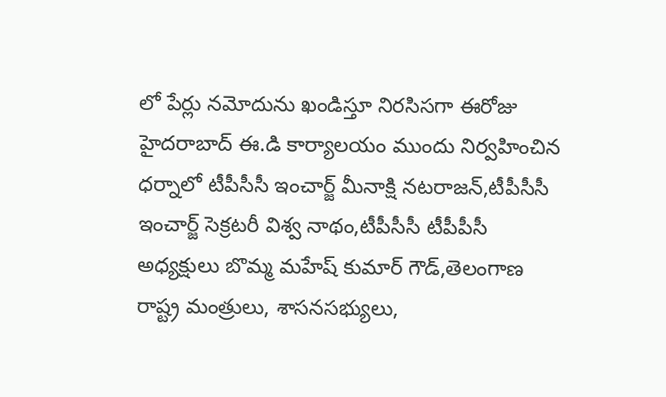లో పేర్లు నమోదును ఖండిస్తూ నిరసిసగా ఈరోజు హైదరాబాద్ ఈ.డి కార్యాలయం ముందు నిర్వహించిన ధర్నాలో టీపీసీసీ ఇంచార్జ్ మీనాక్షి నటరాజన్,టీపీసీసీ ఇంచార్జ్ సెక్రటరీ విశ్వ నాథం,టీపీసీసీ టీపీపీసీ అధ్యక్షులు బొమ్మ మహేష్ కుమార్ గౌడ్,తెలంగాణ రాష్ట్ర మంత్రులు, శాసనసభ్యులు,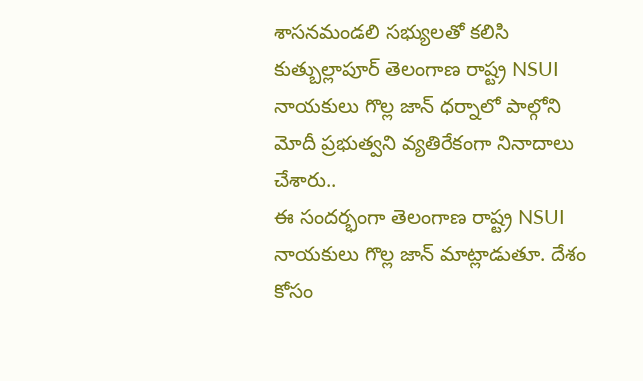శాసనమండలి సభ్యులతో కలిసి కుత్బుల్లాపూర్ తెలంగాణ రాష్ట్ర NSUI నాయకులు గొల్ల జాన్ ధర్నాలో పాల్గోని మోదీ ప్రభుత్వని వ్యతిరేకంగా నినాదాలు చేశారు..
ఈ సందర్భంగా తెలంగాణ రాష్ట్ర NSUI నాయకులు గొల్ల జాన్ మాట్లాడుతూ. దేశం కోసం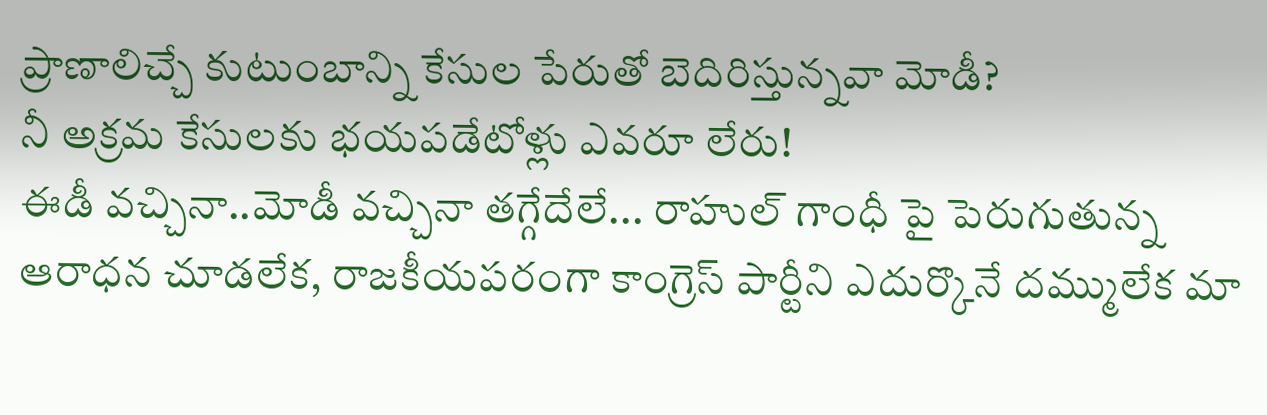ప్రాణాలిచ్చే కుటుంబాన్ని కేసుల పేరుతో బెదిరిస్తున్నవా మోడీ?
నీ అక్రమ కేసులకు భయపడేటోళ్లు ఎవరూ లేరు!
ఈడీ వచ్చినా..మోడీ వచ్చినా తగ్గేదేలే... రాహుల్ గాంధీ పై పెరుగుతున్న ఆరాధన చూడలేక, రాజకీయపరంగా కాంగ్రెస్ పార్టీని ఎదుర్కొనే దమ్ములేక మా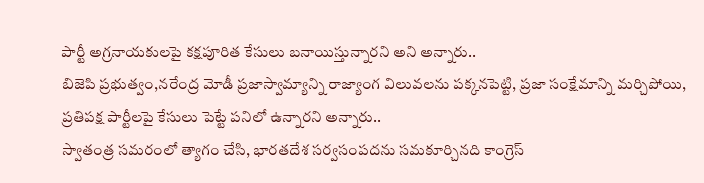పార్టీ అగ్రనాయకులపై కక్షపూరిత కేసులు బనాయిస్తున్నారని అని అన్నారు..
బిజెపి ప్రభుత్వం,నరేంద్ర మోడీ ప్రజాస్వామ్యాన్ని రాజ్యాంగ విలువలను పక్కనపెట్టి, ప్రజా సంక్షేమాన్ని మర్చిపోయి, ప్రతిపక్ష పార్టీలపై కేసులు పెట్టే పనిలో ఉన్నారని అన్నారు..
స్వాతంత్ర సమరంలో త్యాగం చేసి, భారతదేశ సర్వసంపదను సమకూర్చినది కాంగ్రెస్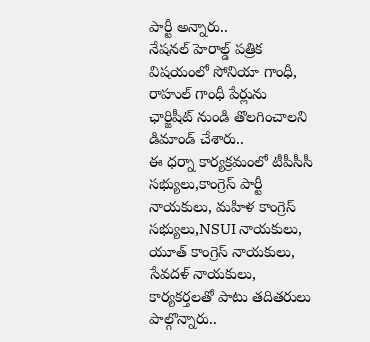పార్టీ అన్నారు..
నేషనల్ హెరాల్డ్ పత్రిక విషయంలో సోనియా గాంధీ, రాహుల్ గాంధీ పేర్లును ఛార్జిషీట్ నుండి తొలగించాలని డిమాండ్ చేశారు..
ఈ ధర్నా కార్యక్రమంలో టీపీసీసీ సభ్యులు,కాంగ్రెస్ పార్టీ నాయకులు, మహిళ కాంగ్రెస్ సభ్యులు,NSUI నాయకులు, యూత్ కాంగ్రెస్ నాయకులు, సేవదళ్ నాయకులు, కార్యకర్తలతో పాటు తదితరులు పాల్గొన్నారు..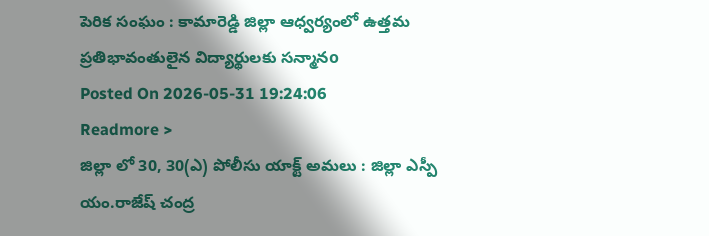పెరిక సంఘం : కామారెడ్డి జిల్లా ఆధ్వర్యంలో ఉత్తమ ప్రతిభావంతులైన విద్యార్థులకు సన్మానo
Posted On 2026-05-31 19:24:06
Readmore >
జిల్లా లో 30, 30(ఎ) పోలీసు యాక్ట్ అమలు : జిల్లా ఎస్పీ యం.రాజేష్ చంద్ర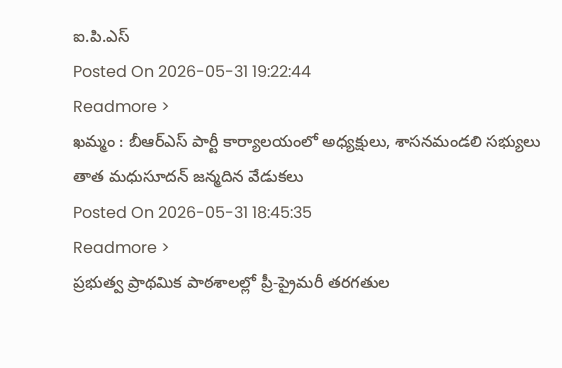ఐ.పి.ఎస్
Posted On 2026-05-31 19:22:44
Readmore >
ఖమ్మం : బీఆర్ఎస్ పార్టీ కార్యాలయంలో అధ్యక్షులు, శాసనమండలి సభ్యులు తాత మధుసూదన్ జన్మదిన వేడుకలు
Posted On 2026-05-31 18:45:35
Readmore >
ప్రభుత్వ ప్రాథమిక పాఠశాలల్లో ప్రీ-ప్రైమరీ తరగతుల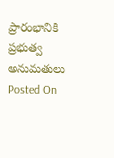ప్రారంభానికి ప్రభుత్వ అనుమతులు
Posted On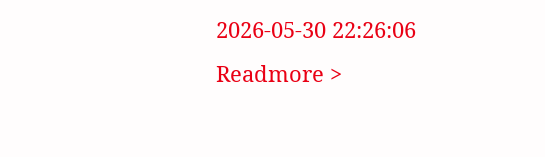2026-05-30 22:26:06
Readmore >